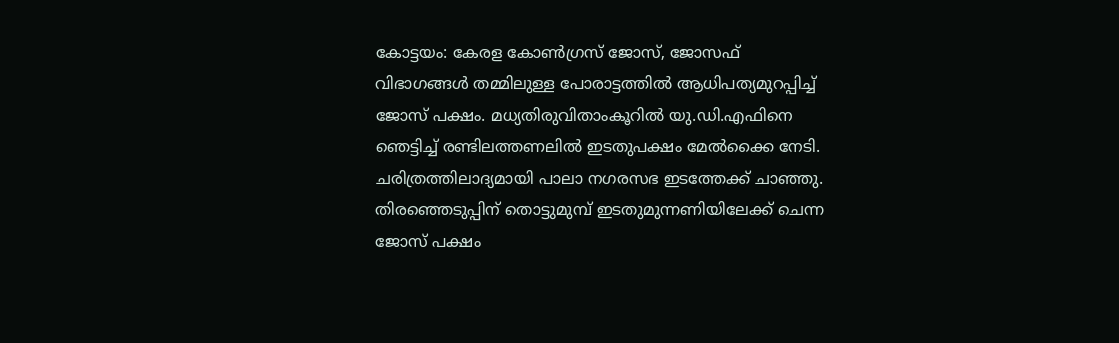കോട്ടയം: കേരള കോൺഗ്രസ് ജോസ്, ജോസഫ് വിഭാഗങ്ങൾ തമ്മിലുള്ള പോരാട്ടത്തിൽ ആധിപത്യമുറപ്പിച്ച് ജോസ് പക്ഷം. മധ്യതിരുവിതാംകൂറിൽ യു.ഡി.എഫിനെ ഞെട്ടിച്ച് രണ്ടിലത്തണലിൽ ഇടതുപക്ഷം മേൽക്കൈ നേടി. ചരിത്രത്തിലാദ്യമായി പാലാ നഗരസഭ ഇടത്തേക്ക് ചാഞ്ഞു. തിരഞ്ഞെടുപ്പിന് തൊട്ടുമുമ്പ് ഇടതുമുന്നണിയിലേക്ക് ചെന്ന ജോസ് പക്ഷം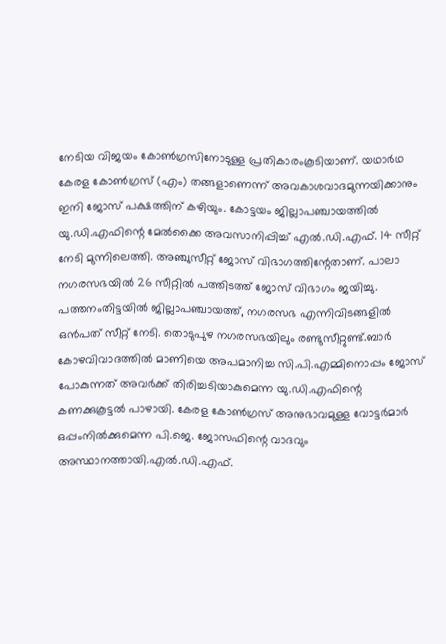നേടിയ വിജയം കോൺഗ്രസിനോടുള്ള പ്രതികാരംകൂടിയാണ്. യഥാർഥ കേരള കോൺഗ്രസ് (എം) തങ്ങളാണെന്ന് അവകാശവാദമുന്നയിക്കാനും ഇനി ജോസ് പക്ഷത്തിന് കഴിയും. കോട്ടയം ജില്ലാപഞ്ചായത്തിൽ യു.ഡി.എഫിന്റെ മേൽക്കൈ അവസാനിപ്പിച്ച് എൽ.ഡി.എഫ്. 14 സീറ്റ് നേടി മുന്നിലെത്തി. അഞ്ചുസീറ്റ് ജോസ് വിഭാഗത്തിന്റേതാണ്. പാലാ നഗരസഭയിൽ 26 സീറ്റിൽ പത്തിടത്ത് ജോസ് വിഭാഗം ജയിച്ചു. പത്തനംതിട്ടയിൽ ജില്ലാപഞ്ചായത്ത്, നഗരസഭ എന്നിവിടങ്ങളിൽ ഒൻപത് സീറ്റ് നേടി. തൊടുപുഴ നഗരസഭയിലും രണ്ടുസീറ്റുണ്ട്.ബാർ കോഴവിവാദത്തിൽ മാണിയെ അപമാനിച്ച സി.പി.എമ്മിനൊപ്പം ജോസ് പോകുന്നത് അവർക്ക് തിരിച്ചടിയാകുമെന്ന യു.ഡി.എഫിന്റെ കണക്കുകൂട്ടൽ പാഴായി. കേരള കോൺഗ്രസ് അനുഭാവമുള്ള വോട്ടർമാർ ഒപ്പംനിൽക്കുമെന്ന പി.ജെ. ജോസഫിന്റെ വാദവും അസ്ഥാനത്തായി.എൽ.ഡി.എഫ്.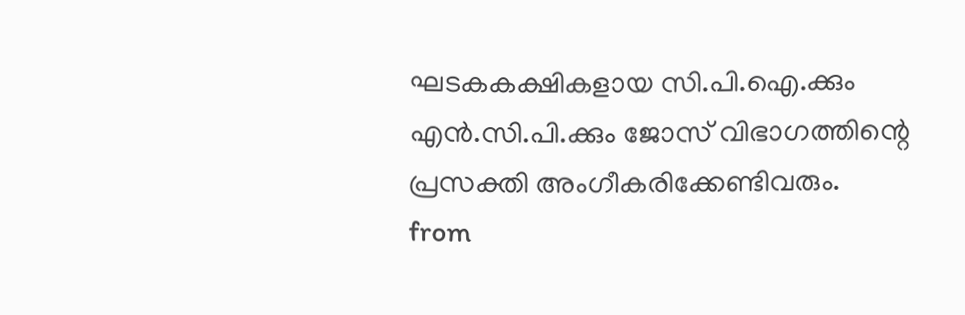ഘടകകക്ഷികളായ സി.പി.ഐ.ക്കും എൻ.സി.പി.ക്കും ജോസ് വിഭാഗത്തിന്റെ പ്രസക്തി അംഗീകരിക്കേണ്ടിവരും.
from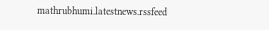mathrubhumi.latestnews.rssfeed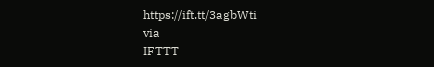https://ift.tt/3agbWti
via
IFTTT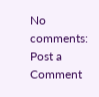No comments:
Post a Comment